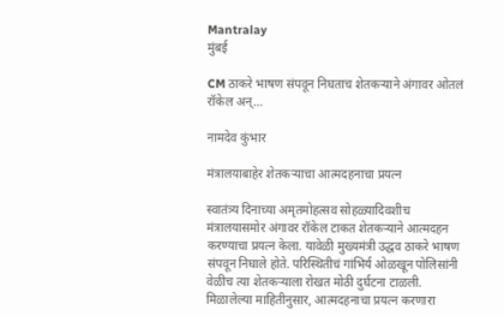Mantralay
मुंबई

CM ठाकरे भाषण संपवून निघताच शेतकऱ्याने अंगावर ओतलं रॉकेल अन्…

नामदेव कुंभार

मंत्रालयाबाहेर शेतकऱ्याचा आत्मदहनाचा प्रयत्न

स्वातंत्र्य दिनाच्या अमृतमोहत्सव सोहळ्यादिवशीच मंत्रालयासमोर अंगावर रॉकेल टाकत शेतकऱ्याने आत्मदहन करण्याचा प्रयत्न केला. यावेळी मुख्यमंत्री उद्धव ठाकरे भाषण संपवून निघाले होते. परिस्थितीचं गांभिर्य ओळखून पोलिसांनी वेळीच त्या शेतकऱ्याला रोखत मोठी दुर्घटना टाळली. मिळालेल्या माहितीनुसार, आत्मदहनाचा प्रयत्न करणारा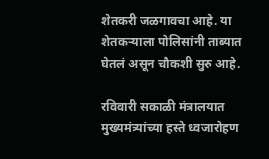शेतकरी जळगावचा आहे. या शेतकऱ्याला पोलिसांनी ताब्यात घेतलं असून चौकशी सुरु आहे.

रविवारी सकाळी मंत्रालयात मुख्यमंत्र्यांच्या हस्ते ध्वजारोहण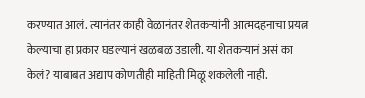करण्यात आलं. त्यानंतर काही वेळानंतर शेतकऱ्यांनी आत्मदहनाचा प्रयत्न केल्याचा हा प्रकार घडल्यानं खळबळ उडाली. या शेतकऱ्यानं असं का केलं? याबाबत अद्याप कोणतीही माहिती मिळू शकलेली नाही.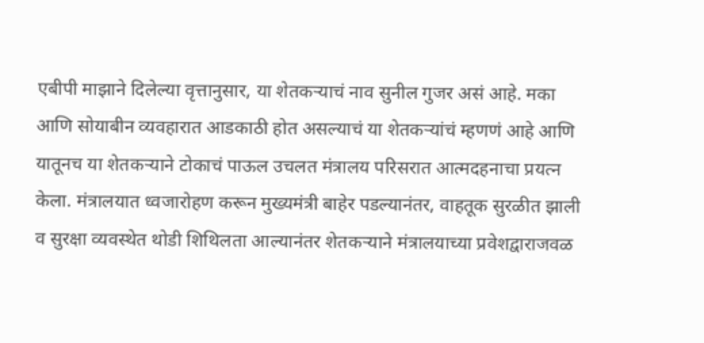एबीपी माझाने दिलेल्या वृत्तानुसार, या शेतकऱ्याचं नाव सुनील गुजर असं आहे. मका आणि सोयाबीन व्यवहारात आडकाठी होत असल्याचं या शेतकऱ्यांचं म्हणणं आहे आणि यातूनच या शेतकऱ्याने टोकाचं पाऊल उचलत मंत्रालय परिसरात आत्मदहनाचा प्रयत्न केला. मंत्रालयात ध्वजारोहण करून मुख्यमंत्री बाहेर पडल्यानंतर, वाहतूक सुरळीत झाली व सुरक्षा व्यवस्थेत थोडी शिथिलता आल्यानंतर शेतकऱ्याने मंत्रालयाच्या प्रवेशद्वाराजवळ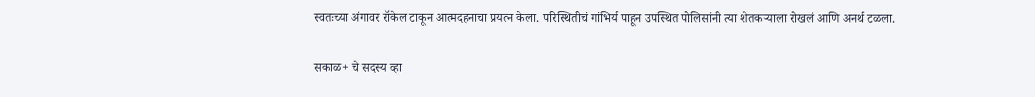स्वतःच्या अंगावर रॉकेल टाकून आत्मदहनाचा प्रयत्न केला. परिस्थितीचं गांभिर्य पाहून उपस्थित पोलिसांनी त्या शेतकऱ्याला रोखलं आणि अनर्थ टळला.

सकाळ+ चे सदस्य व्हा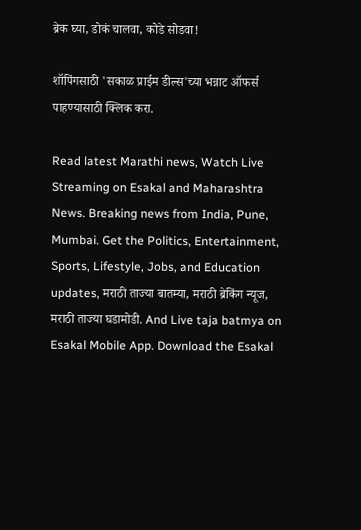ब्रेक घ्या, डोकं चालवा, कोडे सोडवा!

शॉपिंगसाठी 'सकाळ प्राईम डील्स'च्या भन्नाट ऑफर्स पाहण्यासाठी क्लिक करा.

Read latest Marathi news, Watch Live Streaming on Esakal and Maharashtra News. Breaking news from India, Pune, Mumbai. Get the Politics, Entertainment, Sports, Lifestyle, Jobs, and Education updates, मराठी ताज्या बातम्या, मराठी ब्रेकिंग न्यूज, मराठी ताज्या घडामोडी. And Live taja batmya on Esakal Mobile App. Download the Esakal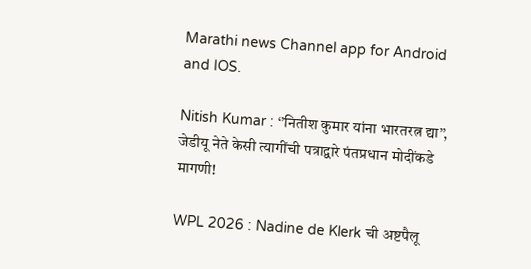Marathi news Channel app for Android and IOS.

Nitish Kumar : ‘’नितीश कुमार यांना भारतरत्न द्या’’, जेडीयू नेते केसी त्यागींची पत्राद्वारे पंतप्रधान मोदींकडे मागणी!

WPL 2026 : Nadine de Klerk ची अष्टपैलू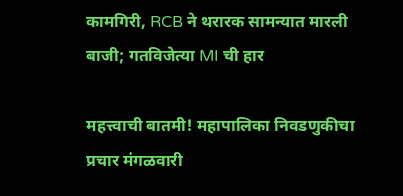कामगिरी, RCB ने थरारक सामन्यात मारली बाजी; गतविजेत्या MI ची हार

महत्त्वाची बातमी! महापालिका निवडणुकीचा प्रचार मंगळवारी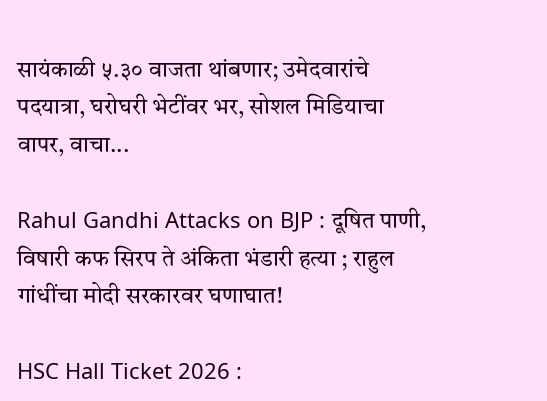सायंकाळी ५.३० वाजता थांबणार; उमेदवारांचे पदयात्रा, घरोघरी भेटींवर भर, सोशल मिडियाचा वापर, वाचा...

Rahul Gandhi Attacks on BJP : दूषित पाणी, विषारी कफ सिरप ते अंकिता भंडारी हत्या ; राहुल गांधींचा मोदी सरकारवर घणाघात!

HSC Hall Ticket 2026 :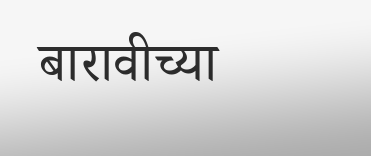बारावीच्या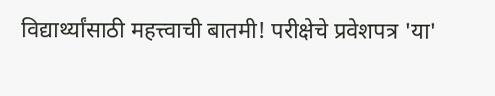विद्यार्थ्यांसाठी महत्त्वाची बातमी! परीक्षेचे प्रवेशपत्र 'या'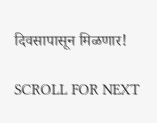दिवसापासून मिळणार!

SCROLL FOR NEXT